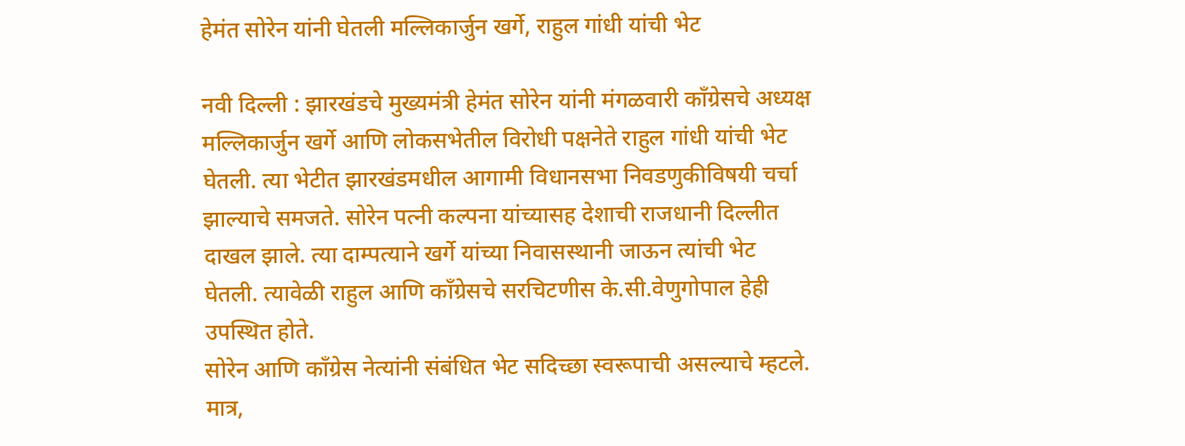हेमंत सोरेन यांनी घेतली मल्लिकार्जुन खर्गे, राहुल गांधी यांची भेट

नवी दिल्ली : झारखंडचे मुख्यमंत्री हेमंत सोरेन यांनी मंगळवारी कॉंग्रेसचे अध्यक्ष मल्लिकार्जुन खर्गे आणि लोकसभेतील विरोधी पक्षनेते राहुल गांधी यांची भेट घेतली. त्या भेटीत झारखंडमधील आगामी विधानसभा निवडणुकीविषयी चर्चा झाल्याचे समजते. सोरेन पत्नी कल्पना यांच्यासह देशाची राजधानी दिल्लीत दाखल झाले. त्या दाम्पत्याने खर्गे यांच्या निवासस्थानी जाऊन त्यांची भेट घेतली. त्यावेळी राहुल आणि कॉंग्रेसचे सरचिटणीस के.सी.वेणुगोपाल हेही उपस्थित होते.
सोरेन आणि कॉंग्रेस नेत्यांनी संबंधित भेट सदिच्छा स्वरूपाची असल्याचे म्हटले. मात्र,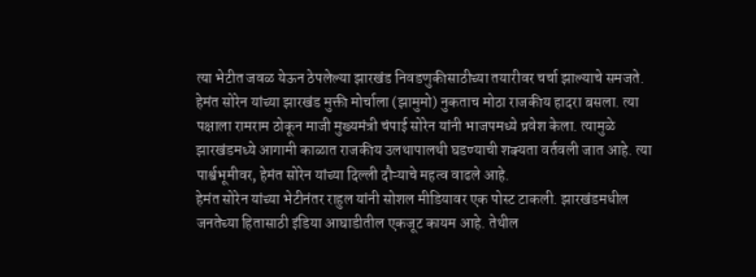त्या भेटीत जवळ येऊन ठेपलेल्या झारखंड निवडणुकीसाठीच्या तयारीवर चर्चा झाल्याचे समजते. हेमंत सोरेन यांच्या झारखंड मुक्ती मोर्चाला (झामुमो) नुकताच मोठा राजकीय हादरा बसला. त्या पक्षाला रामराम ठोकून माजी मुख्यमंत्री चंपाई सोरेन यांनी भाजपमध्ये प्रवेश केला. त्यामुळे झारखंडमध्ये आगामी काळात राजकीय उलथापालथी घडण्याची शक्यता वर्तवली जात आहे. त्या पार्श्वभूमीवर, हेमंत सोरेन यांच्या दिल्ली दौऱ्याचे महत्व वाढले आहे.
हेमंत सोरेन यांच्या भेटीनंतर राहुल यांनी सोशल मीडियावर एक पोस्ट टाकली. झारखंडमधील जनतेच्या हितासाठी इंडिया आघाडीतील एकजूट कायम आहे. तेथील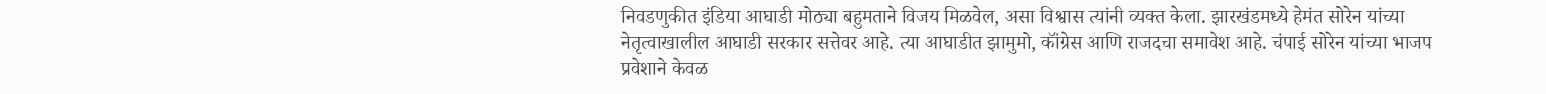निवडणुकीत इंडिया आघाडी मोठ्या बहुमताने विजय मिळवेल, असा विश्वास त्यांनी व्यक्त केला. झारखंडमध्ये हेमंत सोरेन यांच्या नेतृत्वाखालील आघाडी सरकार सत्तेवर आहे. त्या आघाडीत झामुमो, कॉंग्रेस आणि राजदचा समावेश आहे. चंपाई सोरेन यांच्या भाजप प्रवेशाने केवळ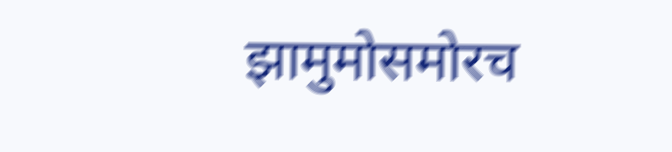झामुमोसमोरच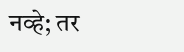नव्हे; तर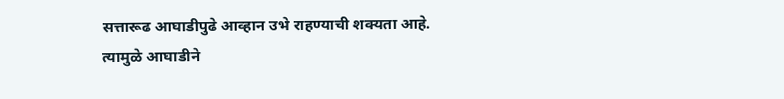सत्तारूढ आघाडीपुढे आव्हान उभे राहण्याची शक्यता आहे. त्यामुळे आघाडीने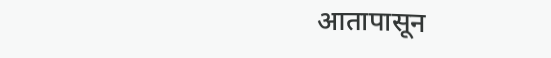आतापासून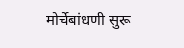मोर्चेबांधणी सुरू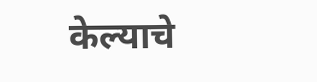केल्याचे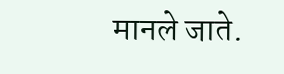मानले जाते.